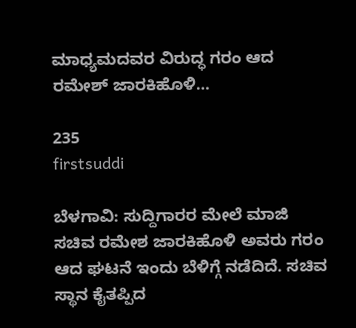ಮಾಧ್ಯಮದವರ ವಿರುದ್ಧ ಗರಂ ಆದ ರಮೇಶ್ ಜಾರಕಿಹೊಳಿ…

235
firstsuddi

ಬೆಳಗಾವಿ: ಸುದ್ದಿಗಾರರ ಮೇಲೆ ಮಾಜಿ ಸಚಿವ ರಮೇಶ ಜಾರಕಿಹೊಳಿ ಅವರು ಗರಂ ಆದ ಘಟನೆ ಇಂದು ಬೆಳಿಗ್ಗೆ ನಡೆದಿದೆ. ಸಚಿವ ಸ್ಥಾನ ಕೈತಪ್ಪಿದ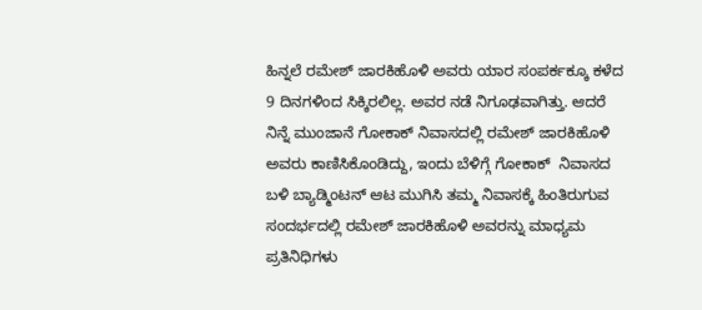ಹಿನ್ನಲೆ ರಮೇಶ್ ಜಾರಕಿಹೊಳಿ ಅವರು ಯಾರ ಸಂಪರ್ಕಕ್ಕೂ ಕಳೆದ 9 ದಿನಗಳಿಂದ ಸಿಕ್ಕಿರಲಿಲ್ಲ. ಅವರ ನಡೆ ನಿಗೂಢವಾಗಿತ್ತು. ಆದರೆ ನಿನ್ನೆ ಮುಂಜಾನೆ ಗೋಕಾಕ್ ನಿವಾಸದಲ್ಲಿ ರಮೇಶ್ ಜಾರಕಿಹೊಳಿ ಅವರು ಕಾಣಿಸಿಕೊಂಡಿದ್ದು, ಇಂದು ಬೆಳಿಗ್ಗೆ ಗೋಕಾಕ್  ನಿವಾಸದ ಬಳಿ ಬ್ಯಾಡ್ಮಿಂಟನ್ ಆಟ ಮುಗಿಸಿ ತಮ್ಮ ನಿವಾಸಕ್ಕೆ ಹಿಂತಿರುಗುವ ಸಂದರ್ಭದಲ್ಲಿ ರಮೇಶ್ ಜಾರಕಿಹೊಳಿ ಅವರನ್ನು ಮಾಧ್ಯಮ ಪ್ರತಿನಿಧಿಗಳು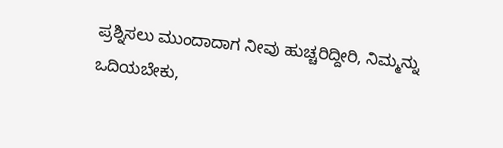ಪ್ರಶ್ನಿಸಲು ಮುಂದಾದಾಗ ನೀವು ಹುಚ್ಚರಿದ್ದೀರಿ, ನಿಮ್ಮನ್ನು ಒದಿಯಬೇಕು,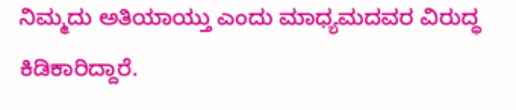ನಿಮ್ಮದು ಅತಿಯಾಯ್ತು ಎಂದು ಮಾಧ್ಯಮದವರ ವಿರುದ್ಧ ಕಿಡಿಕಾರಿದ್ದಾರೆ.